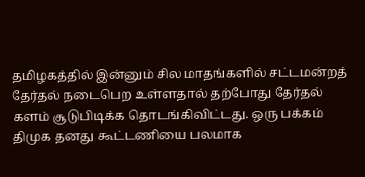தமிழகத்தில் இன்னும் சில மாதங்களில் சட்டமன்றத் தேர்தல் நடைபெற உள்ளதால் தற்போது தேர்தல் களம் சூடுபிடிக்க தொடங்கிவிட்டது. ஒரு பக்கம் திமுக தனது கூட்டணியை பலமாக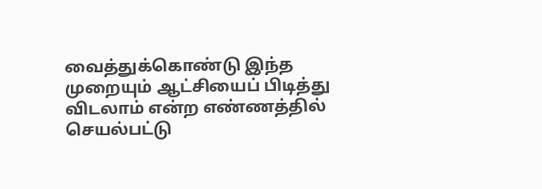வைத்துக்கொண்டு இந்த முறையும் ஆட்சியைப் பிடித்து விடலாம் என்ற எண்ணத்தில் செயல்பட்டு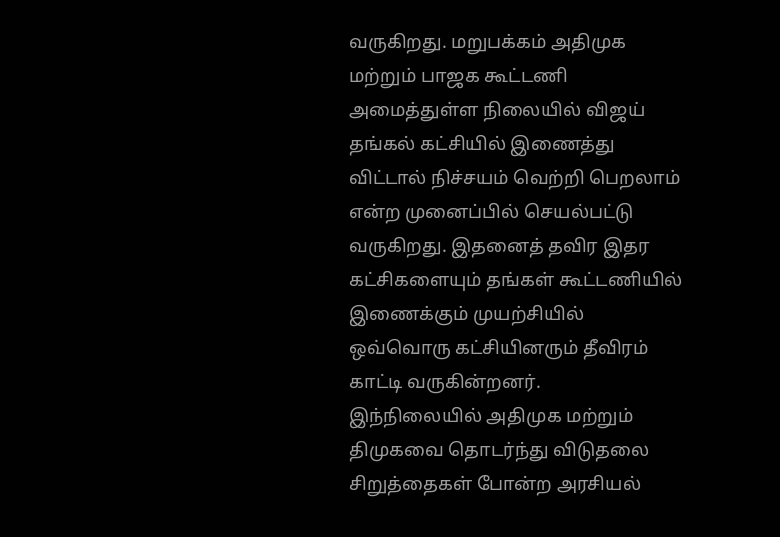வருகிறது. மறுபக்கம் அதிமுக மற்றும் பாஜக கூட்டணி அமைத்துள்ள நிலையில் விஜய் தங்கல் கட்சியில் இணைத்து விட்டால் நிச்சயம் வெற்றி பெறலாம் என்ற முனைப்பில் செயல்பட்டு வருகிறது. இதனைத் தவிர இதர கட்சிகளையும் தங்கள் கூட்டணியில் இணைக்கும் முயற்சியில் ஒவ்வொரு கட்சியினரும் தீவிரம் காட்டி வருகின்றனர்.
இந்நிலையில் அதிமுக மற்றும் திமுகவை தொடர்ந்து விடுதலை சிறுத்தைகள் போன்ற அரசியல்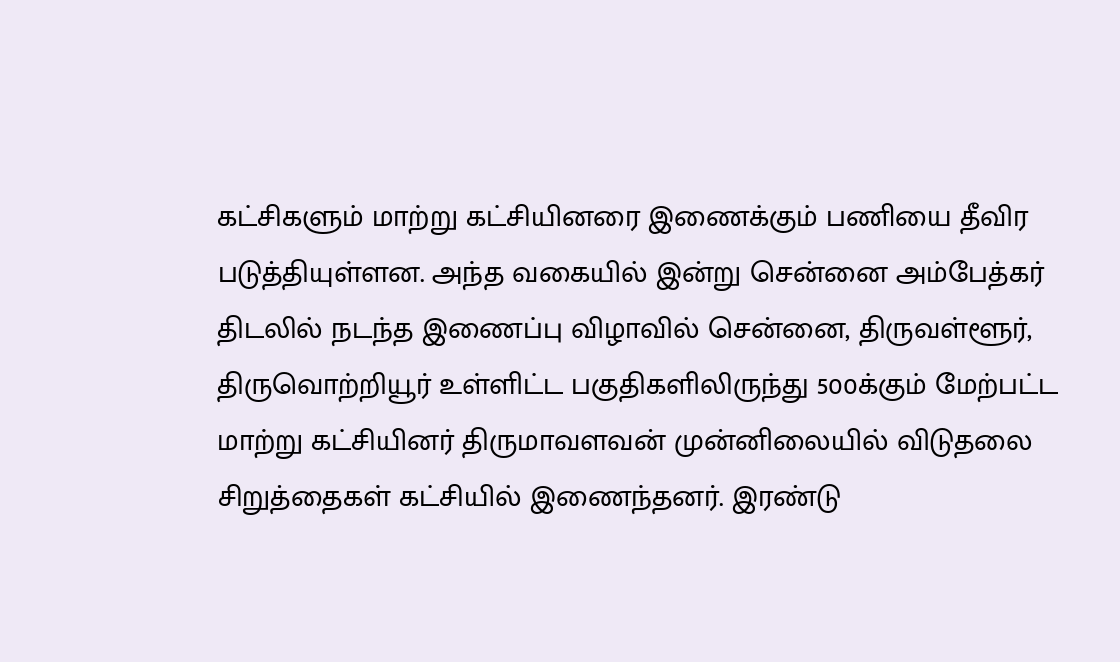கட்சிகளும் மாற்று கட்சியினரை இணைக்கும் பணியை தீவிர படுத்தியுள்ளன. அந்த வகையில் இன்று சென்னை அம்பேத்கர் திடலில் நடந்த இணைப்பு விழாவில் சென்னை, திருவள்ளூர், திருவொற்றியூர் உள்ளிட்ட பகுதிகளிலிருந்து 500க்கும் மேற்பட்ட மாற்று கட்சியினர் திருமாவளவன் முன்னிலையில் விடுதலை சிறுத்தைகள் கட்சியில் இணைந்தனர். இரண்டு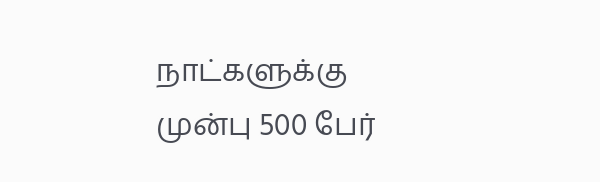நாட்களுக்கு முன்பு 500 பேர்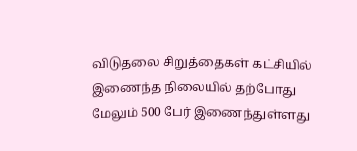விடுதலை சிறுத்தைகள் கட்சியில் இணைந்த நிலையில் தற்போது மேலும் 500 பேர் இணைந்துள்ளது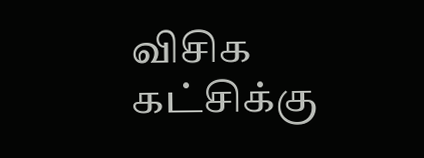விசிக கட்சிக்கு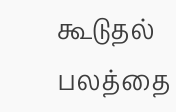கூடுதல் பலத்தை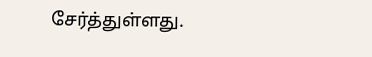சேர்த்துள்ளது.